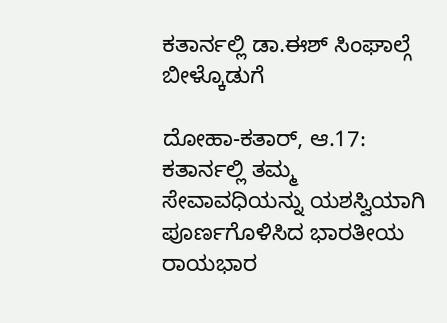ಕತಾರ್ನಲ್ಲಿ ಡಾ.ಈಶ್ ಸಿಂಘಾಲ್ಗೆ ಬೀಳ್ಕೊಡುಗೆ

ದೋಹಾ-ಕತಾರ್, ಆ.17: ಕತಾರ್ನಲ್ಲಿ ತಮ್ಮ ಸೇವಾವಧಿಯನ್ನು ಯಶಸ್ವಿಯಾಗಿ ಪೂರ್ಣಗೊಳಿಸಿದ ಭಾರತೀಯ ರಾಯಭಾರ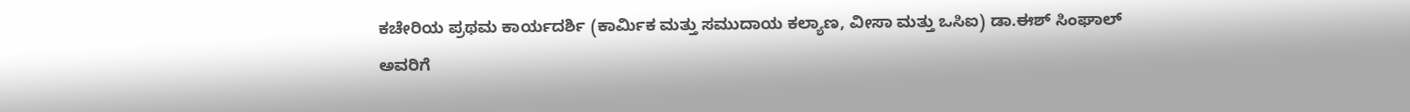ಕಚೇರಿಯ ಪ್ರಥಮ ಕಾರ್ಯದರ್ಶಿ (ಕಾರ್ಮಿಕ ಮತ್ತು ಸಮುದಾಯ ಕಲ್ಯಾಣ, ವೀಸಾ ಮತ್ತು ಒಸಿಐ) ಡಾ.ಈಶ್ ಸಿಂಘಾಲ್ ಅವರಿಗೆ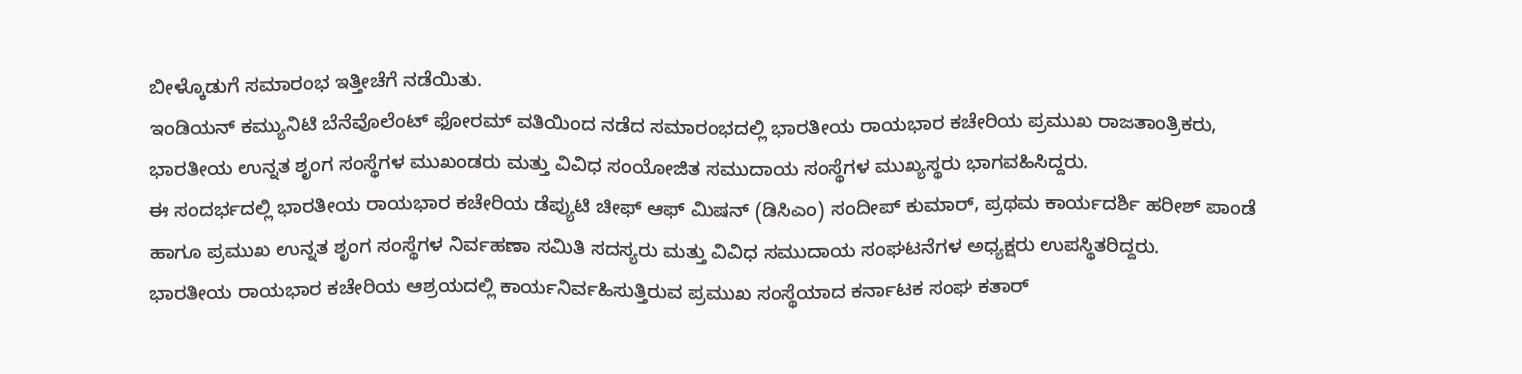ಬೀಳ್ಕೊಡುಗೆ ಸಮಾರಂಭ ಇತ್ತೀಚೆಗೆ ನಡೆಯಿತು.
ಇಂಡಿಯನ್ ಕಮ್ಯುನಿಟಿ ಬೆನೆವೊಲೆಂಟ್ ಫೋರಮ್ ವತಿಯಿಂದ ನಡೆದ ಸಮಾರಂಭದಲ್ಲಿ ಭಾರತೀಯ ರಾಯಭಾರ ಕಚೇರಿಯ ಪ್ರಮುಖ ರಾಜತಾಂತ್ರಿಕರು, ಭಾರತೀಯ ಉನ್ನತ ಶೃಂಗ ಸಂಸ್ಥೆಗಳ ಮುಖಂಡರು ಮತ್ತು ವಿವಿಧ ಸಂಯೋಜಿತ ಸಮುದಾಯ ಸಂಸ್ಥೆಗಳ ಮುಖ್ಯಸ್ಥರು ಭಾಗವಹಿಸಿದ್ದರು.
ಈ ಸಂದರ್ಭದಲ್ಲಿ ಭಾರತೀಯ ರಾಯಭಾರ ಕಚೇರಿಯ ಡೆಪ್ಯುಟಿ ಚೀಫ್ ಆಫ್ ಮಿಷನ್ (ಡಿಸಿಎಂ) ಸಂದೀಪ್ ಕುಮಾರ್, ಪ್ರಥಮ ಕಾರ್ಯದರ್ಶಿ ಹರೀಶ್ ಪಾಂಡೆ ಹಾಗೂ ಪ್ರಮುಖ ಉನ್ನತ ಶೃಂಗ ಸಂಸ್ಥೆಗಳ ನಿರ್ವಹಣಾ ಸಮಿತಿ ಸದಸ್ಯರು ಮತ್ತು ವಿವಿಧ ಸಮುದಾಯ ಸಂಘಟನೆಗಳ ಅಧ್ಯಕ್ಷರು ಉಪಸ್ಥಿತರಿದ್ದರು.
ಭಾರತೀಯ ರಾಯಭಾರ ಕಚೇರಿಯ ಆಶ್ರಯದಲ್ಲಿ ಕಾರ್ಯನಿರ್ವಹಿಸುತ್ತಿರುವ ಪ್ರಮುಖ ಸಂಸ್ಥೆಯಾದ ಕರ್ನಾಟಕ ಸಂಘ ಕತಾರ್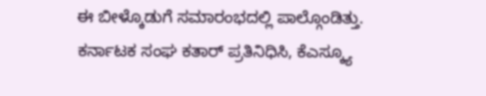ಈ ಬೀಳ್ಕೊಡುಗೆ ಸಮಾರಂಭದಲ್ಲಿ ಪಾಲ್ಗೊಂಡಿತ್ತು. ಕರ್ನಾಟಕ ಸಂಘ ಕತಾರ್ ಪ್ರತಿನಿಧಿಸಿ, ಕೆಎಸ್ಕ್ಯೂ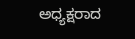ಅಧ್ಯಕ್ಷರಾದ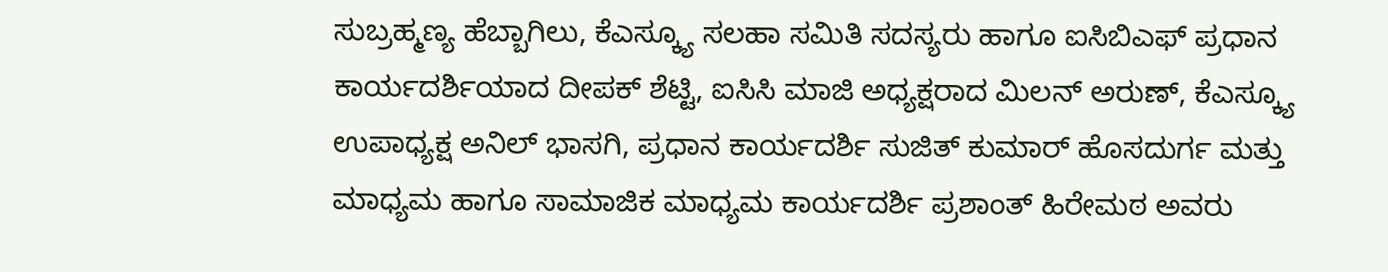ಸುಬ್ರಹ್ಮಣ್ಯ ಹೆಬ್ಬಾಗಿಲು, ಕೆಎಸ್ಕ್ಯೂ ಸಲಹಾ ಸಮಿತಿ ಸದಸ್ಯರು ಹಾಗೂ ಐಸಿಬಿಎಫ್ ಪ್ರಧಾನ ಕಾರ್ಯದರ್ಶಿಯಾದ ದೀಪಕ್ ಶೆಟ್ಟಿ, ಐಸಿಸಿ ಮಾಜಿ ಅಧ್ಯಕ್ಷರಾದ ಮಿಲನ್ ಅರುಣ್, ಕೆಎಸ್ಕ್ಯೂ ಉಪಾಧ್ಯಕ್ಷ ಅನಿಲ್ ಭಾಸಗಿ, ಪ್ರಧಾನ ಕಾರ್ಯದರ್ಶಿ ಸುಜಿತ್ ಕುಮಾರ್ ಹೊಸದುರ್ಗ ಮತ್ತು ಮಾಧ್ಯಮ ಹಾಗೂ ಸಾಮಾಜಿಕ ಮಾಧ್ಯಮ ಕಾರ್ಯದರ್ಶಿ ಪ್ರಶಾಂತ್ ಹಿರೇಮಠ ಅವರು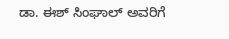ಡಾ. ಈಶ್ ಸಿಂಘಾಲ್ ಅವರಿಗೆ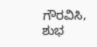ಗೌರವಿಸಿ, ಶುಭ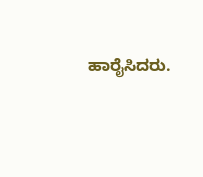ಹಾರೈಸಿದರು.